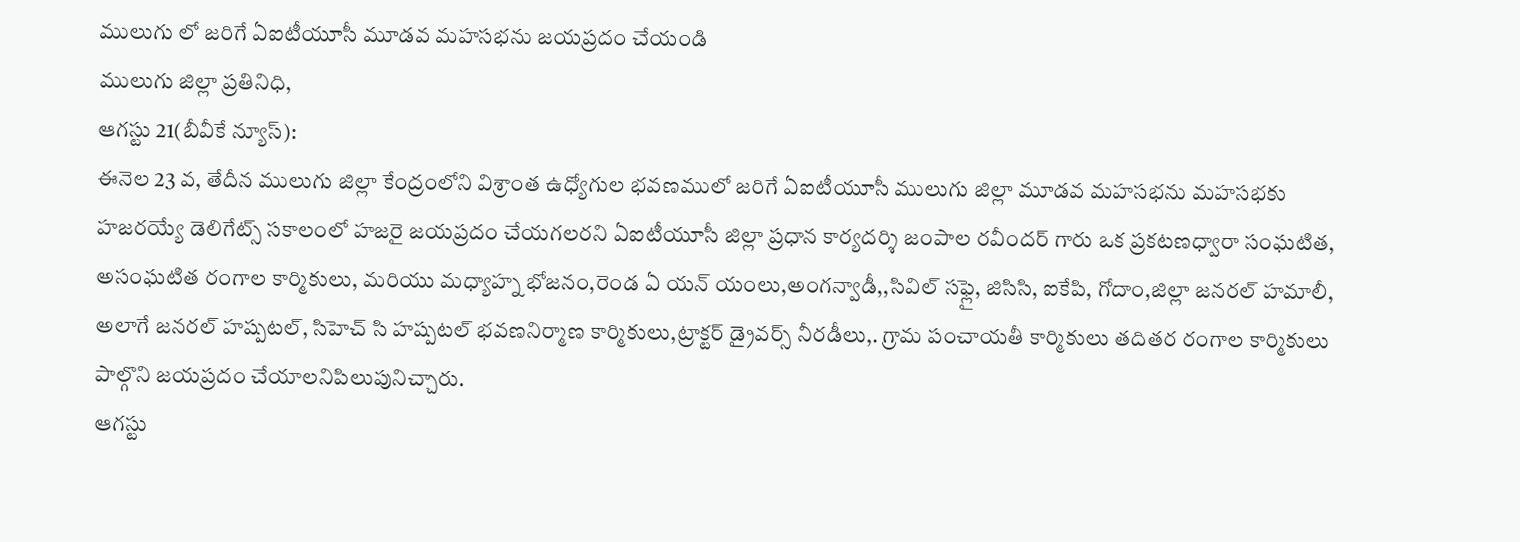ములుగు లో జరిగే ఏఐటీయూసీ మూడవ మహసభను జయప్రదం చేయండి
ములుగు జిల్లా ప్రతినిధి,
ఆగస్టు 21(బీవీకే న్యూస్):
ఈనెల 23 వ, తేదీన ములుగు జిల్లా కేంద్రంలోని విశ్రాంత ఉధ్యోగుల భవణములో జరిగే ఏఐటీయూసీ ములుగు జిల్లా మూడవ మహసభను మహసభకు హజరయ్యే డెలిగేట్స్ సకాలంలో హజరై జయప్రదం చేయగలరని ఏఐటీయూసీ జిల్లా ప్రధాన కార్యదర్శి జంపాల రవీందర్ గారు ఒక ప్రకటణధ్వారా సంఘటిత, అసంఘటిత రంగాల కార్మికులు, మరియు మధ్యాహ్న భోజనం,రెండ ఏ యన్ యంలు,అంగన్వాడీ,,సివిల్ సఫ్లై, జిసిసి, ఐకేపి, గోదాం,జిల్లా జనరల్ హమాలీ, అలాగే జనరల్ హష్పటల్, సిహెచ్ సి హష్పటల్ భవణనిర్మాణ కార్మికులు,ట్రాక్టర్ డ్రైవర్స్ నీరడీలు,. గ్రామ పంచాయతీ కార్మికులు తదితర రంగాల కార్మికులు పాల్గొని జయప్రదం చేయాలనిపిలుపునిచ్చారు.
ఆగస్టు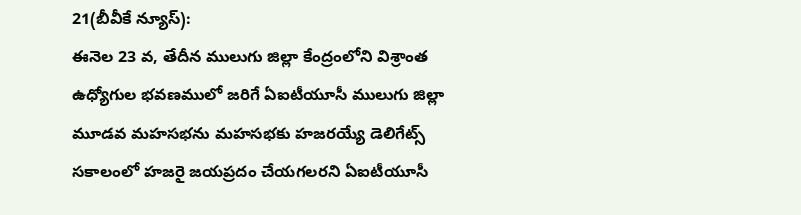21(బీవీకే న్యూస్):
ఈనెల 23 వ, తేదీన ములుగు జిల్లా కేంద్రంలోని విశ్రాంత ఉధ్యోగుల భవణములో జరిగే ఏఐటీయూసీ ములుగు జిల్లా మూడవ మహసభను మహసభకు హజరయ్యే డెలిగేట్స్ సకాలంలో హజరై జయప్రదం చేయగలరని ఏఐటీయూసీ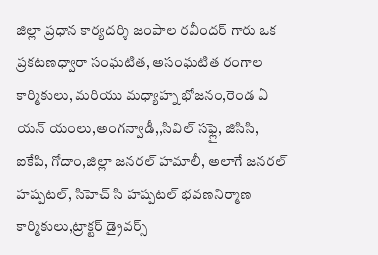జిల్లా ప్రధాన కార్యదర్శి జంపాల రవీందర్ గారు ఒక ప్రకటణధ్వారా సంఘటిత, అసంఘటిత రంగాల కార్మికులు, మరియు మధ్యాహ్న భోజనం,రెండ ఏ యన్ యంలు,అంగన్వాడీ,,సివిల్ సఫ్లై, జిసిసి, ఐకేపి, గోదాం,జిల్లా జనరల్ హమాలీ, అలాగే జనరల్ హష్పటల్, సిహెచ్ సి హష్పటల్ భవణనిర్మాణ కార్మికులు,ట్రాక్టర్ డ్రైవర్స్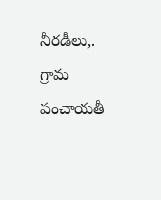నీరడీలు,. గ్రామ పంచాయతీ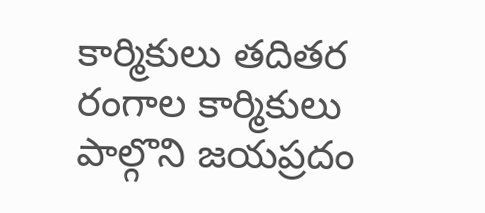కార్మికులు తదితర రంగాల కార్మికులు పాల్గొని జయప్రదం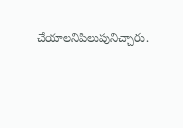చేయాలనిపిలుపునిచ్చారు.